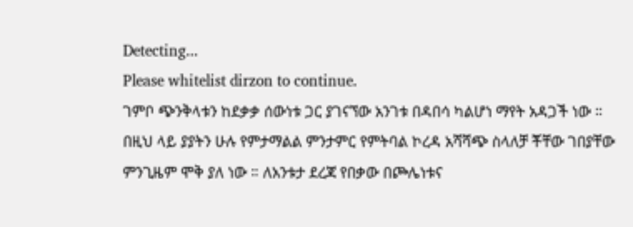Detecting...
Please whitelist dirzon to continue.
ገምቦ ጭንቅላቱን ከደቃቃ ሰውነቱ ጋር ያገናኘው አንገቱ በዳበሳ ካልሆነ ማየት አዳጋች ነው ። በዚህ ላይ ያያትን ሁሉ የምታማልል ምንታምር የምትባል ኮረዳ አሻሻጭ ስላለቻ ቾቸው ገበያቸው ምንጊዜም ሞቅ ያለ ነው ። ለአንቱታ ደረጃ የበቃው በጮሌነቱና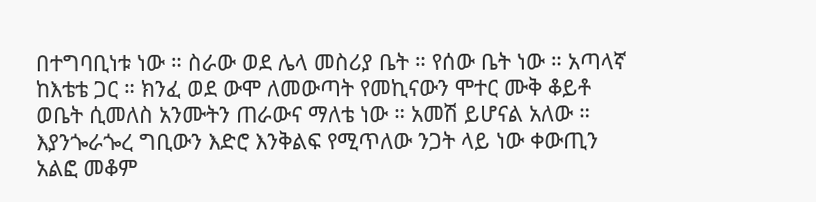በተግባቢነቱ ነው ። ስራው ወደ ሌላ መስሪያ ቤት ። የሰው ቤት ነው ። አጣላኛ ከእቴቴ ጋር ። ክንፈ ወደ ውሞ ለመውጣት የመኪናውን ሞተር ሙቅ ቆይቶ ወቤት ሲመለስ አንሙትን ጠራውና ማለቴ ነው ። አመሽ ይሆናል አለው ። እያንጐራጐረ ግቢውን እድሮ እንቅልፍ የሚጥለው ንጋት ላይ ነው ቀውጢን አልፎ መቆም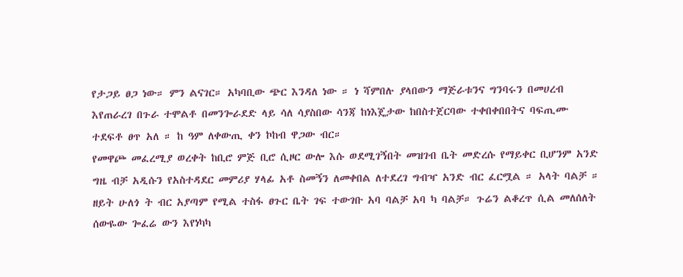የታጋይ ፀጋ ነው። ምን ልናገር። አካባቢው ጭር እንዳለ ነው ። ነ ሻምበሉ ያላበውን ማጅራቱንና ግንባሩን በመሀረብ እየጠራረገ በጉራ ተሞልቶ በመንጐራደድ ላይ ሳለ ሳያስበው ሳንጃ ከነእጄታው ከበስተጀርባው ተቀበቀበበትና ባፍጢሙ ተደፍቶ ፀጥ አለ ። ከ ዓም ለቀውጢ ቀን ኮከብ ዋጋው ብር።
የመዋጮ መፈረሚያ ወረቀት ከቢሮ ምጅ ቢሮ ሲዞር ውሎ እሱ ወደሚገኝበት መዝገብ ቤት መድረሱ የማይቀር ቢሆንም አንድ ግዜ ብቻ አዲሱን የአስተዳደር መምሪያ ሃላፊ አቶ ስመኝን ለመቀበል ለተደረገ ግብዣ አንድ ብር ፈርሟል ። አላት ባልቻ ። ዘይት ሁለጎ ት ብር አያጣም የሚል ተስፋ ፀጉር ቤት ገፍ ተውገቡ አባ ባልቻ አባ ካ ባልቻ። ጉሬን ልቆረጥ ሲል መለሰለት ሰውዬው ጐፈሬ ውን እየነካካ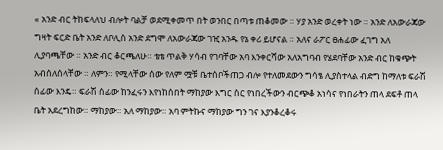« አንድ ብር ትከፍላለህ ብሎት ባልቻ ወደሚቀመጥ በት ወንበር በጣቱ ጠቆመው ። ሃያ አንድ ወረቀት ነው ። አንድ ለአውራጃው ግዛት ፍርድ ቤት አንድ ለቦሊስ አንድ ደግሞ ለአውራጃው ገዢ አንዱ የኔ ቀሪ ይሆናል ። አለና ራፖር ፀሐፊው ፈገግ አለ ሊያባጫቸው ። አንድ ብር ቆርጫለሁ። ቴቴ ጥልቅ ሃሳብ የገባቸው አባ እንቀርሻው አለአግባብ የሄደባቸው አንድ ብር ከቁጭት አብሰለሰላቸው ። ለምን። የሚላቸው ሰው የለም ሟቹ ቤተሰቦችጠጋ ብሎ የተለመደውን ግሳፄ ሊያስተላል ብድግ ከማለቱ ፍራሽ ሰፊው እንዴ። ፍራሽ ሰፊው ከንፈሩን እየነከሰበት ማከያው እግር ስር የነበረችውን ብርጭቆ አነሳና የነበራትን ጠላ ደፍቶ ጠላ ቤት አደረግከው። ማከያው። አለ ማከያው። አባ ምትኩና ማከያው ግን ገና እያንቆረቆሩ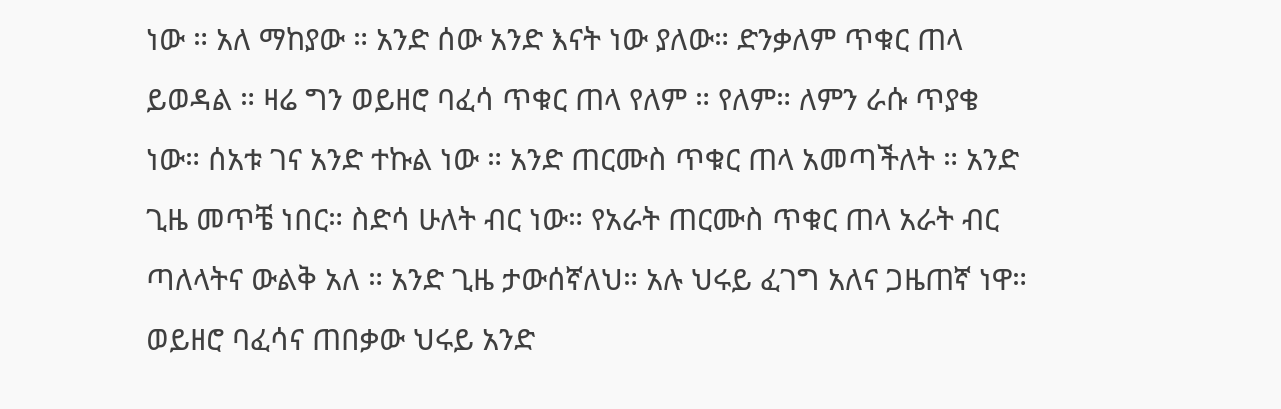ነው ። አለ ማከያው ። አንድ ሰው አንድ እናት ነው ያለው። ድንቃለም ጥቁር ጠላ ይወዳል ። ዛሬ ግን ወይዘሮ ባፈሳ ጥቁር ጠላ የለም ። የለም። ለምን ራሱ ጥያቄ ነው። ሰአቱ ገና አንድ ተኩል ነው ። አንድ ጠርሙስ ጥቁር ጠላ አመጣችለት ። አንድ ጊዜ መጥቼ ነበር። ስድሳ ሁለት ብር ነው። የአራት ጠርሙስ ጥቁር ጠላ አራት ብር ጣለላትና ውልቅ አለ ። አንድ ጊዜ ታውሰኛለህ። አሉ ህሩይ ፈገግ አለና ጋዜጠኛ ነዋ። ወይዘሮ ባፈሳና ጠበቃው ህሩይ አንድ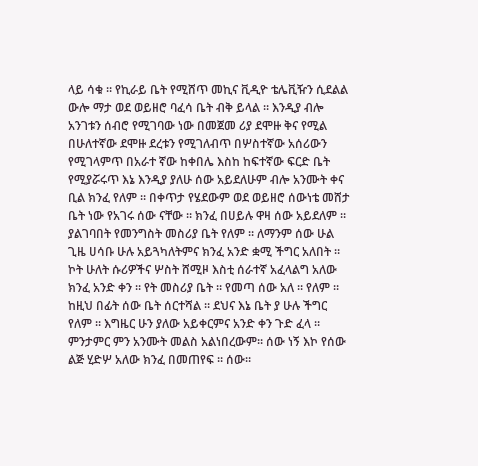ላይ ሳቁ ። የኪራይ ቤት የሚሸጥ መኪና ቪዲዮ ቴሌቪዥን ሲደልል ውሎ ማታ ወደ ወይዘሮ ባፈሳ ቤት ብቅ ይላል ። እንዲያ ብሎ አንገቱን ሰብሮ የሚገባው ነው በመጀመ ሪያ ደሞዙ ቅና የሚል በሁለተኛው ደሞዙ ደረቱን የሚገለብጥ በሦስተኛው አሰሪውን የሚገላምጥ በአራተ ኛው ከቀበሌ እስከ ከፍተኛው ፍርድ ቤት የሚያሯሩጥ እኔ እንዲያ ያለሁ ሰው አይደለሁም ብሎ አንሙት ቀና ቢል ክንፈ የለም ። በቀጥታ የሄደውም ወደ ወይዘሮ ሰውነቴ መሸታ ቤት ነው የአገሩ ሰው ናቸው ። ክንፈ በሀይሉ ዋዛ ሰው አይደለም ። ያልገባበት የመንግስት መስሪያ ቤት የለም ። ለማንም ሰው ሁል ጊዜ ሀሳቡ ሁሉ አይጓካለትምና ክንፈ አንድ ቋሚ ችግር አለበት ። ኮት ሁለት ሱሪዎችና ሦስት ሸሚዞ እስቲ ሰራተኛ አፈላልግ አለው ክንፈ አንድ ቀን ። የት መስሪያ ቤት ። የመጣ ሰው አለ ። የለም ። ከዚህ በፊት ሰው ቤት ሰርተሻል ። ደህና እኔ ቤት ያ ሁሉ ችግር የለም ። እግዜር ሁን ያለው አይቀርምና አንድ ቀን ጉድ ፈላ ። ምንታምር ምን አንሙት መልስ አልነበረውም። ሰው ነኝ እኮ የሰው ልጅ ሂድሦ አለው ክንፈ በመጠየፍ ። ሰው።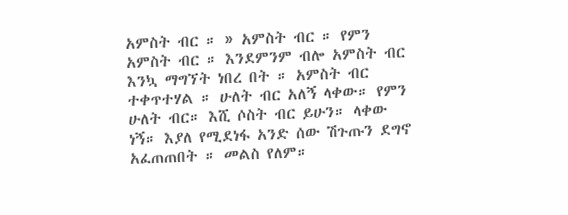አምስት ብር ። » አምስት ብር ። የምን አምስት ብር ። እንደምንም ብሎ አምስት ብር እንኳ ማግኘት ነበረ በት ። አምስት ብር ተቀጥተሃል ። ሁለት ብር አለኝ ላቀው። የምን ሁለት ብር። እሺ ሶስት ብር ይሁን። ላቀው ነኝ። እያለ የሚደነፋ አንድ ሰው ሽጉጡን ደግኖ አፈጠጠበት ። መልስ የለም።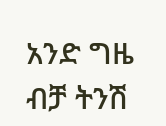አንድ ግዜ ብቻ ትንሽ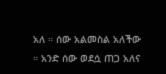አለ ። ሰው አልመስል አለችው ። አንድ ሰው ወደሷ ጠጋ አለና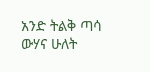አንድ ትልቅ ጣሳ ውሃና ሁለት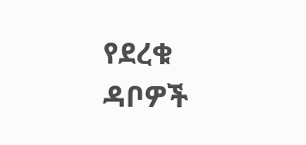የደረቁ ዳቦዎች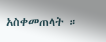አስቀመጠላት ።